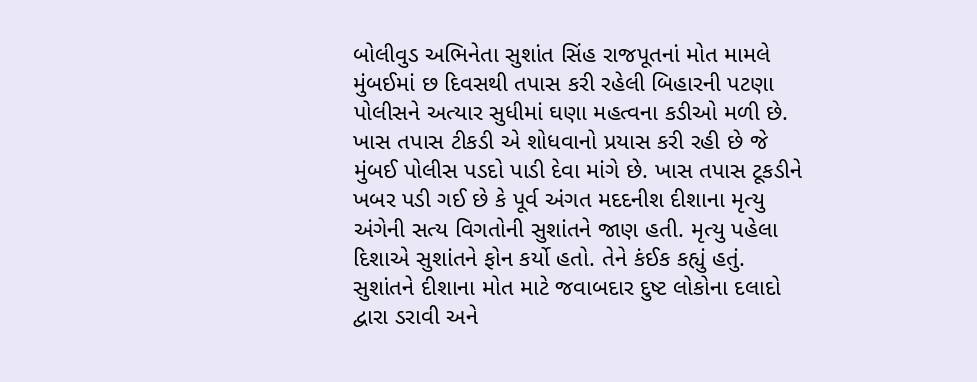બોલીવુડ અભિનેતા સુશાંત સિંહ રાજપૂતનાં મોત મામલે મુંબઈમાં છ દિવસથી તપાસ કરી રહેલી બિહારની પટણા પોલીસને અત્યાર સુધીમાં ઘણા મહત્વના કડીઓ મળી છે. ખાસ તપાસ ટીકડી એ શોધવાનો પ્રયાસ કરી રહી છે જે મુંબઈ પોલીસ પડદો પાડી દેવા માંગે છે. ખાસ તપાસ ટૂકડીને ખબર પડી ગઈ છે કે પૂર્વ અંગત મદદનીશ દીશાના મૃત્યુ અંગેની સત્ય વિગતોની સુશાંતને જાણ હતી. મૃત્યુ પહેલા દિશાએ સુશાંતને ફોન કર્યો હતો. તેને કંઈક કહ્યું હતું.
સુશાંતને દીશાના મોત માટે જવાબદાર દુષ્ટ લોકોના દલાદો દ્વારા ડરાવી અને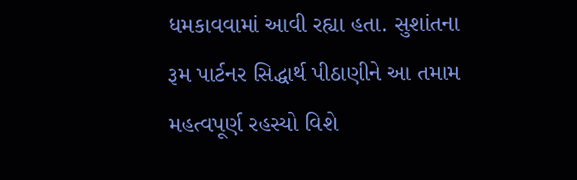ધમકાવવામાં આવી રહ્યા હતા. સુશાંતના રૂમ પાર્ટનર સિદ્ધાર્થ પીઠાણીને આ તમામ મહત્વપૂર્ણ રહસ્યો વિશે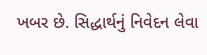ખબર છે. સિદ્ધાર્થનું નિવેદન લેવા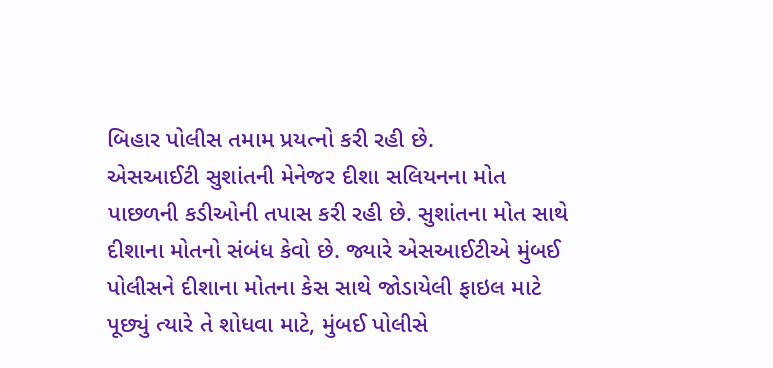બિહાર પોલીસ તમામ પ્રયત્નો કરી રહી છે.
એસઆઈટી સુશાંતની મેનેજર દીશા સલિયનના મોત પાછળની કડીઓની તપાસ કરી રહી છે. સુશાંતના મોત સાથે દીશાના મોતનો સંબંધ કેવો છે. જ્યારે એસઆઈટીએ મુંબઈ પોલીસને દીશાના મોતના કેસ સાથે જોડાયેલી ફાઇલ માટે પૂછ્યું ત્યારે તે શોધવા માટે, મુંબઈ પોલીસે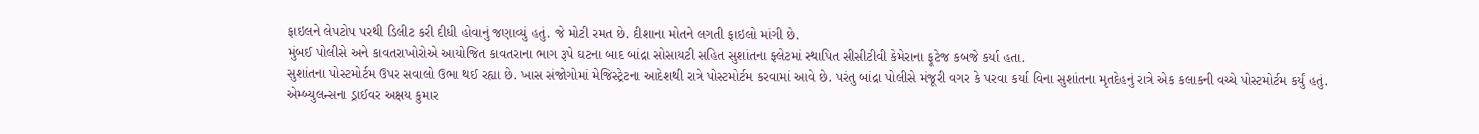ફાઇલને લેપટોપ પરથી ડિલીટ કરી દીધી હોવાનું જણાવ્યું હતું. જે મોટી રમત છે. દીશાના મોતને લગતી ફાઇલો માંગી છે.
મુંબઈ પોલીસે અને કાવતરાખોરોએ આયોજિત કાવતરાના ભાગ રૂપે ઘટના બાદ બાંદ્રા સોસાયટી સહિત સુશાંતના ફ્લેટમાં સ્થાપિત સીસીટીવી કેમેરાના ફૂટેજ કબજે કર્યા હતા.
સુશાંતના પોસ્ટમોર્ટમ ઉપર સવાલો ઉભા થઈ રહ્યા છે. ખાસ સંજોગોમાં મેજિસ્ટ્રેટના આદેશથી રાત્રે પોસ્ટમોર્ટમ કરવામાં આવે છે. પરંતુ બાંદ્રા પોલીસે મંજૂરી વગર કે પરવા કર્યા વિના સુશાંતના મૃતદેહનું રાત્રે એક કલાકની વચ્ચે પોસ્ટમોર્ટમ કર્યું હતું.
એમ્બ્યુલન્સના ડ્રાઈવર અક્ષય કુમાર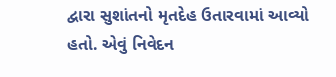દ્વારા સુશાંતનો મૃતદેહ ઉતારવામાં આવ્યો હતો. એવું નિવેદન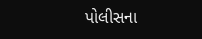પોલીસના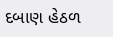દબાણ હેઠળ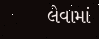લેવામાં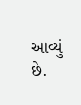આવ્યું છે.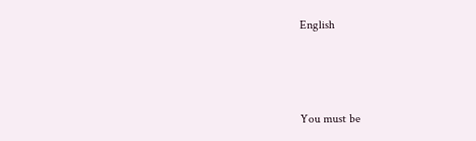English



You must be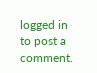logged in to post a comment.